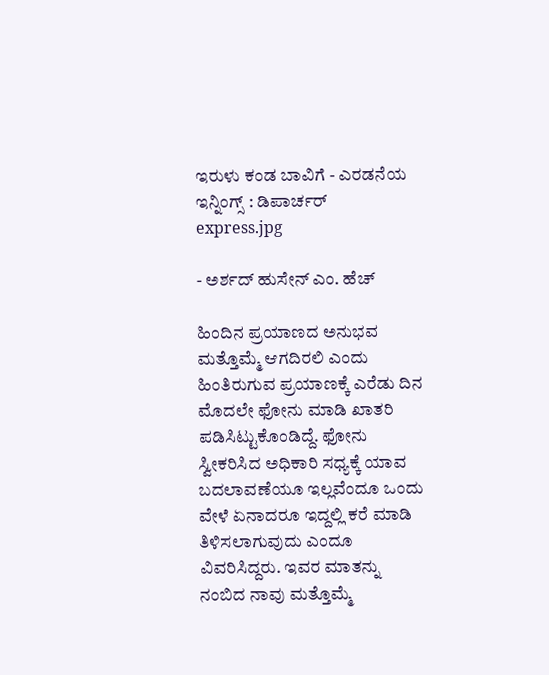ಇರುಳು ಕಂಡ ಬಾವಿಗೆ - ಎರಡನೆಯ ಇನ್ನಿಂಗ್ಸ್ : ಡಿಪಾರ್ಚರ್
express.jpg

- ಅರ್ಶದ್ ಹುಸೇನ್ ಎಂ. ಹೆಚ್

ಹಿಂದಿನ ಪ್ರಯಾಣದ ಅನುಭವ ಮತ್ತೊಮ್ಮೆ ಆಗದಿರಲಿ ಎಂದು ಹಿಂತಿರುಗುವ ಪ್ರಯಾಣಕ್ಕೆ ಎರೆಡು ದಿನ ಮೊದಲೇ ಫೋನು ಮಾಡಿ ಖಾತರಿ ಪಡಿಸಿಟ್ಟುಕೊಂಡಿದ್ದೆ. ಫೋನು ಸ್ವೀಕರಿಸಿದ ಅಧಿಕಾರಿ ಸಧ್ಯಕ್ಕೆ ಯಾವ ಬದಲಾವಣೆಯೂ ಇಲ್ಲವೆಂದೂ ಒಂದು ವೇಳೆ ಏನಾದರೂ ಇದ್ದಲ್ಲಿ ಕರೆ ಮಾಡಿ ತಿಳಿಸಲಾಗುವುದು ಎಂದೂ ವಿವರಿಸಿದ್ದರು. ಇವರ ಮಾತನ್ನು ನಂಬಿದ ನಾವು ಮತ್ತೊಮ್ಮೆ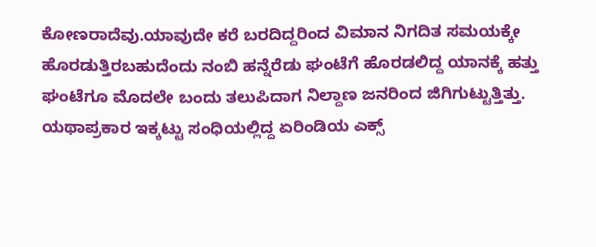ಕೋಣರಾದೆವು.ಯಾವುದೇ ಕರೆ ಬರದಿದ್ದರಿಂದ ವಿಮಾನ ನಿಗದಿತ ಸಮಯಕ್ಕೇ ಹೊರಡುತ್ತಿರಬಹುದೆಂದು ನಂಬಿ ಹನ್ನೆರೆಡು ಘಂಟೆಗೆ ಹೊರಡಲಿದ್ದ ಯಾನಕ್ಕೆ ಹತ್ತು ಘಂಟೆಗೂ ಮೊದಲೇ ಬಂದು ತಲುಪಿದಾಗ ನಿಲ್ದಾಣ ಜನರಿಂದ ಜಿಗಿಗುಟ್ಟುತ್ತಿತ್ತು. ಯಥಾಪ್ರಕಾರ ಇಕ್ಕಟ್ಟು ಸಂಧಿಯಲ್ಲಿದ್ದ ಏರಿಂಡಿಯ ಎಕ್ಸ್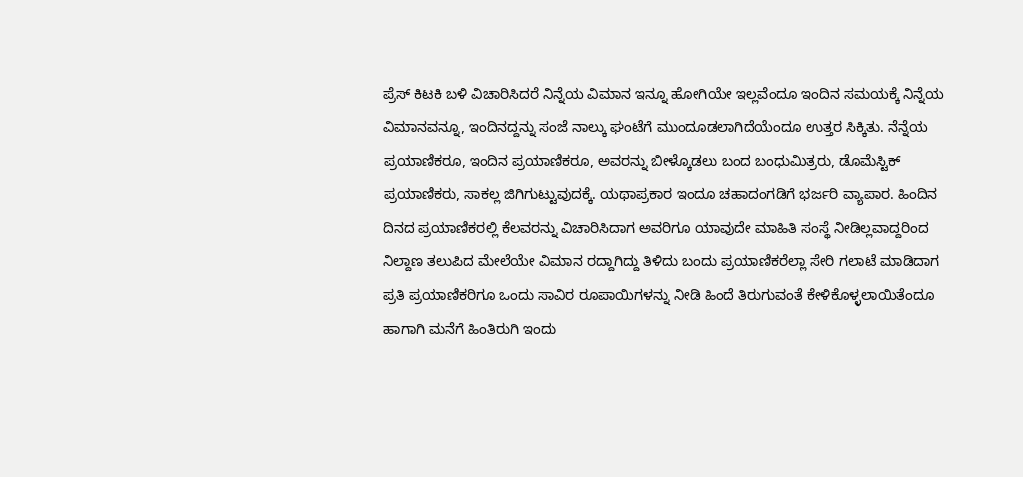ಪ್ರೆಸ್ ಕಿಟಕಿ ಬಳಿ ವಿಚಾರಿಸಿದರೆ ನಿನ್ನೆಯ ವಿಮಾನ ಇನ್ನೂ ಹೋಗಿಯೇ ಇಲ್ಲವೆಂದೂ ಇಂದಿನ ಸಮಯಕ್ಕೆ ನಿನ್ನೆಯ ವಿಮಾನವನ್ನೂ, ಇಂದಿನದ್ದನ್ನು ಸಂಜೆ ನಾಲ್ಕು ಘಂಟೆಗೆ ಮುಂದೂಡಲಾಗಿದೆಯೆಂದೂ ಉತ್ತರ ಸಿಕ್ಕಿತು. ನೆನ್ನೆಯ ಪ್ರಯಾಣಿಕರೂ, ಇಂದಿನ ಪ್ರಯಾಣಿಕರೂ, ಅವರನ್ನು ಬೀಳ್ಕೊಡಲು ಬಂದ ಬಂಧುಮಿತ್ರರು, ಡೊಮೆಸ್ಟಿಕ್ ಪ್ರಯಾಣಿಕರು, ಸಾಕಲ್ಲ ಜಿಗಿಗುಟ್ಟುವುದಕ್ಕೆ. ಯಥಾಪ್ರಕಾರ ಇಂದೂ ಚಹಾದಂಗಡಿಗೆ ಭರ್ಜರಿ ವ್ಯಾಪಾರ. ಹಿಂದಿನ ದಿನದ ಪ್ರಯಾಣಿಕರಲ್ಲಿ ಕೆಲವರನ್ನು ವಿಚಾರಿಸಿದಾಗ ಅವರಿಗೂ ಯಾವುದೇ ಮಾಹಿತಿ ಸಂಸ್ಥೆ ನೀಡಿಲ್ಲವಾದ್ದರಿಂದ ನಿಲ್ದಾಣ ತಲುಪಿದ ಮೇಲೆಯೇ ವಿಮಾನ ರದ್ದಾಗಿದ್ದು ತಿಳಿದು ಬಂದು ಪ್ರಯಾಣಿಕರೆಲ್ಲಾ ಸೇರಿ ಗಲಾಟೆ ಮಾಡಿದಾಗ ಪ್ರತಿ ಪ್ರಯಾಣಿಕರಿಗೂ ಒಂದು ಸಾವಿರ ರೂಪಾಯಿಗಳನ್ನು ನೀಡಿ ಹಿಂದೆ ತಿರುಗುವಂತೆ ಕೇಳಿಕೊಳ್ಳಲಾಯಿತೆಂದೂ ಹಾಗಾಗಿ ಮನೆಗೆ ಹಿಂತಿರುಗಿ ಇಂದು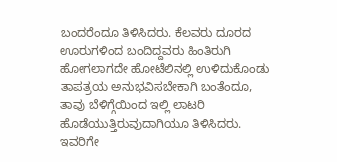ಬಂದರೆಂದೂ ತಿಳಿಸಿದರು. ಕೆಲವರು ದೂರದ ಊರುಗಳಿಂದ ಬಂದಿದ್ದವರು ಹಿಂತಿರುಗಿ ಹೋಗಲಾಗದೇ ಹೋಟೆಲಿನಲ್ಲಿ ಉಳಿದುಕೊಂಡು ತಾಪತ್ರಯ ಅನುಭವಿಸಬೇಕಾಗಿ ಬಂತೆಂದೂ, ತಾವು ಬೆಳಿಗ್ಗೆಯಿಂದ ಇಲ್ಲಿ ಲಾಟರಿ ಹೊಡೆಯುತ್ತಿರುವುದಾಗಿಯೂ ತಿಳಿಸಿದರು. ಇವರಿಗೇ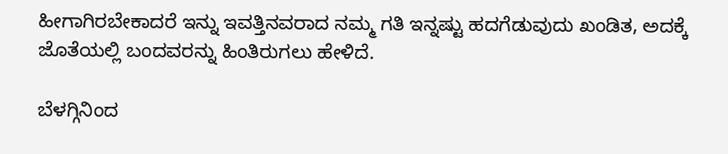ಹೀಗಾಗಿರಬೇಕಾದರೆ ಇನ್ನು ಇವತ್ತಿನವರಾದ ನಮ್ಮ ಗತಿ ಇನ್ನಷ್ಟು ಹದಗೆಡುವುದು ಖಂಡಿತ, ಅದಕ್ಕೆ ಜೊತೆಯಲ್ಲಿ ಬಂದವರನ್ನು ಹಿಂತಿರುಗಲು ಹೇಳಿದೆ.

ಬೆಳಗ್ಗಿನಿಂದ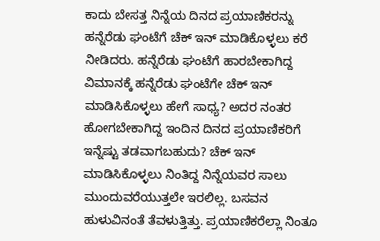ಕಾದು ಬೇಸತ್ತ ನಿನ್ನೆಯ ದಿನದ ಪ್ರಯಾಣಿಕರನ್ನು ಹನ್ನೆರೆಡು ಘಂಟೆಗೆ ಚೆಕ್ ಇನ್ ಮಾಡಿಕೊಳ್ಳಲು ಕರೆ ನೀಡಿದರು. ಹನ್ನೆರೆಡು ಘಂಟೆಗೆ ಹಾರಬೇಕಾಗಿದ್ದ ವಿಮಾನಕ್ಕೆ ಹನ್ನೆರೆಡು ಘಂಟೆಗೇ ಚೆಕ್ ಇನ್ ಮಾಡಿಸಿಕೊಳ್ಳಲು ಹೇಗೆ ಸಾಧ್ಯ? ಅದರ ನಂತರ ಹೋಗಬೇಕಾಗಿದ್ದ ಇಂದಿನ ದಿನದ ಪ್ರಯಾಣಿಕರಿಗೆ ಇನ್ನೆಷ್ಟು ತಡವಾಗಬಹುದು? ಚೆಕ್ ಇನ್ ಮಾಡಿಸಿಕೊಳ್ಳಲು ನಿಂತಿದ್ದ ನಿನ್ನೆಯವರ ಸಾಲು ಮುಂದುವರೆಯುತ್ತಲೇ ಇರಲಿಲ್ಲ. ಬಸವನ ಹುಳುವಿನಂತೆ ತೆವಳುತ್ತಿತ್ತು. ಪ್ರಯಾಣಿಕರೆಲ್ಲಾ ನಿಂತೂ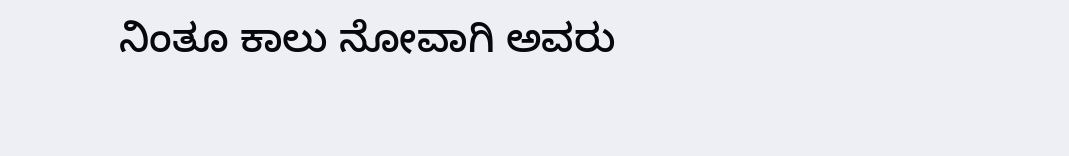ನಿಂತೂ ಕಾಲು ನೋವಾಗಿ ಅವರು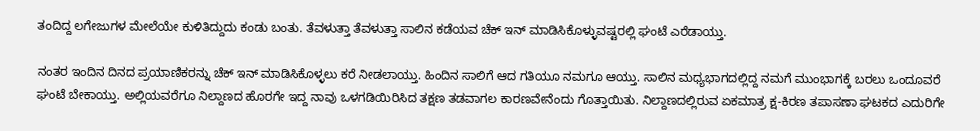ತಂದಿದ್ದ ಲಗೇಜುಗಳ ಮೇಲೆಯೇ ಕುಳಿತಿದ್ದುದು ಕಂಡು ಬಂತು. ತೆವಳುತ್ತಾ ತೆವಳುತ್ತಾ ಸಾಲಿನ ಕಡೆಯವ ಚೆಕ್ ಇನ್ ಮಾಡಿಸಿಕೊಳ್ಳುವಷ್ಟರಲ್ಲಿ ಘಂಟೆ ಎರೆಡಾಯ್ತು.

ನಂತರ ಇಂದಿನ ದಿನದ ಪ್ರಯಾಣಿಕರನ್ನು ಚೆಕ್ ಇನ್ ಮಾಡಿಸಿಕೊಳ್ಳಲು ಕರೆ ನೀಡಲಾಯ್ತು. ಹಿಂದಿನ ಸಾಲಿಗೆ ಆದ ಗತಿಯೂ ನಮಗೂ ಆಯ್ತು. ಸಾಲಿನ ಮಧ್ಯಭಾಗದಲ್ಲಿದ್ದ ನಮಗೆ ಮುಂಭಾಗಕ್ಕೆ ಬರಲು ಒಂದೂವರೆ ಘಂಟೆ ಬೇಕಾಯ್ತು. ಅಲ್ಲಿಯವರೆಗೂ ನಿಲ್ದಾಣದ ಹೊರಗೇ ಇದ್ದ ನಾವು ಒಳಗಡಿಯಿರಿಸಿದ ತಕ್ಷಣ ತಡವಾಗಲ ಕಾರಣವೇನೆಂದು ಗೊತ್ತಾಯಿತು. ನಿಲ್ದಾಣದಲ್ಲಿರುವ ಏಕಮಾತ್ರ ಕ್ಷ-ಕಿರಣ ತಪಾಸಣಾ ಘಟಕದ ಎದುರಿಗೇ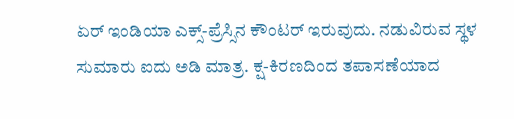ಏರ್ ಇಂಡಿಯಾ ಎಕ್ಸ್-ಪ್ರೆಸ್ಸಿನ ಕೌಂಟರ್ ಇರುವುದು. ನಡುವಿರುವ ಸ್ಥಳ ಸುಮಾರು ಐದು ಅಡಿ ಮಾತ್ರ. ಕ್ಷ-ಕಿರಣದಿಂದ ತಪಾಸಣೆಯಾದ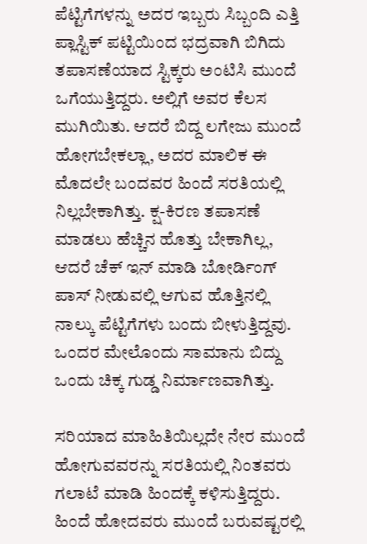ಪೆಟ್ಟಿಗೆಗಳನ್ನು ಅದರ ಇಬ್ಬರು ಸಿಬ್ಬಂದಿ ಎತ್ತಿ ಪ್ಲಾಸ್ಟಿಕ್ ಪಟ್ಟಿಯಿಂದ ಭದ್ರವಾಗಿ ಬಿಗಿದು ತಪಾಸಣೆಯಾದ ಸ್ಟಿಕ್ಕರು ಅಂಟಿಸಿ ಮುಂದೆ ಒಗೆಯುತ್ತಿದ್ದರು. ಅಲ್ಲಿಗೆ ಅವರ ಕೆಲಸ ಮುಗಿಯಿತು. ಆದರೆ ಬಿದ್ದ ಲಗೇಜು ಮುಂದೆ ಹೋಗಬೇಕಲ್ಲಾ, ಅದರ ಮಾಲಿಕ ಈ ಮೊದಲೇ ಬಂದವರ ಹಿಂದೆ ಸರತಿಯಲ್ಲಿ ನಿಲ್ಲಬೇಕಾಗಿತ್ತು. ಕ್ಷ-ಕಿರಣ ತಪಾಸಣೆ ಮಾಡಲು ಹೆಚ್ಚಿನ ಹೊತ್ತು ಬೇಕಾಗಿಲ್ಲ, ಆದರೆ ಚೆಕ್ ಇನ್ ಮಾಡಿ ಬೋರ್ಡಿಂಗ್ ಪಾಸ್ ನೀಡುವಲ್ಲಿ ಆಗುವ ಹೊತ್ತಿನಲ್ಲಿ ನಾಲ್ಕು ಪೆಟ್ಟಿಗೆಗಳು ಬಂದು ಬೀಳುತ್ತಿದ್ದವು. ಒಂದರ ಮೇಲೊಂದು ಸಾಮಾನು ಬಿದ್ದು ಒಂದು ಚಿಕ್ಕ ಗುಡ್ಡ ನಿರ್ಮಾಣವಾಗಿತ್ತು.

ಸರಿಯಾದ ಮಾಹಿತಿಯಿಲ್ಲದೇ ನೇರ ಮುಂದೆ ಹೋಗುವವರನ್ನು ಸರತಿಯಲ್ಲಿ ನಿಂತವರು ಗಲಾಟೆ ಮಾಡಿ ಹಿಂದಕ್ಕೆ ಕಳಿಸುತ್ತಿದ್ದರು. ಹಿಂದೆ ಹೋದವರು ಮುಂದೆ ಬರುವಷ್ಟರಲ್ಲಿ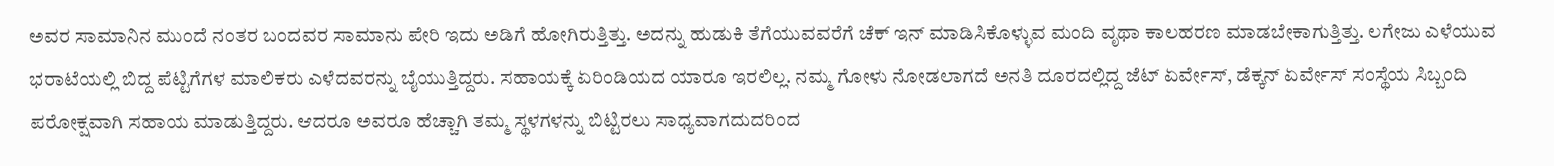ಅವರ ಸಾಮಾನಿನ ಮುಂದೆ ನಂತರ ಬಂದವರ ಸಾಮಾನು ಪೇರಿ ಇದು ಅಡಿಗೆ ಹೋಗಿರುತ್ತಿತ್ತು. ಅದನ್ನು ಹುಡುಕಿ ತೆಗೆಯುವವರೆಗೆ ಚೆಕ್ ಇನ್ ಮಾಡಿಸಿಕೊಳ್ಳುವ ಮಂದಿ ವೃಥಾ ಕಾಲಹರಣ ಮಾಡಬೇಕಾಗುತ್ತಿತ್ತು. ಲಗೇಜು ಎಳೆಯುವ ಭರಾಟೆಯಲ್ಲಿ ಬಿದ್ದ ಪೆಟ್ಟಿಗೆಗಳ ಮಾಲಿಕರು ಎಳೆದವರನ್ನು ಬೈಯುತ್ತಿದ್ದರು. ಸಹಾಯಕ್ಕೆ ಏರಿಂಡಿಯದ ಯಾರೂ ಇರಲಿಲ್ಲ. ನಮ್ಮ ಗೋಳು ನೋಡಲಾಗದೆ ಅನತಿ ದೂರದಲ್ಲಿದ್ದ ಜೆಟ್ ಏರ್ವೇಸ್, ಡೆಕ್ಕನ್ ಏರ್ವೇಸ್ ಸಂಸ್ಥೆಯ ಸಿಬ್ಬಂದಿ ಪರೋಕ್ಷವಾಗಿ ಸಹಾಯ ಮಾಡುತ್ತಿದ್ದರು. ಆದರೂ ಅವರೂ ಹೆಚ್ಚಾಗಿ ತಮ್ಮ ಸ್ಥಳಗಳನ್ನು ಬಿಟ್ಟಿರಲು ಸಾಧ್ಯವಾಗದುದರಿಂದ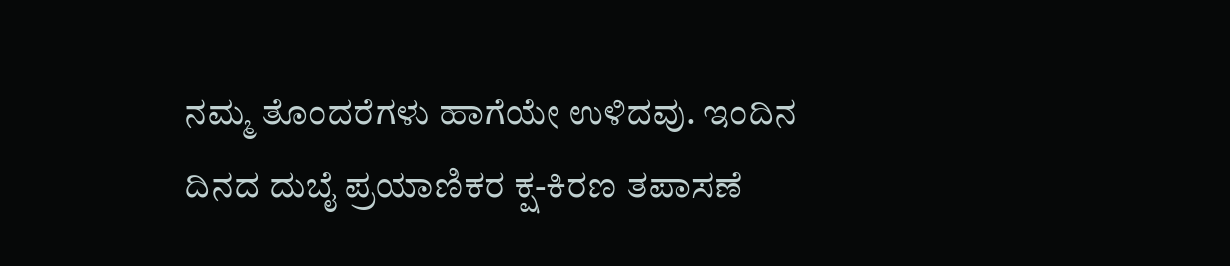ನಮ್ಮ ತೊಂದರೆಗಳು ಹಾಗೆಯೇ ಉಳಿದವು. ಇಂದಿನ ದಿನದ ದುಬೈ ಪ್ರಯಾಣಿಕರ ಕ್ಷ-ಕಿರಣ ತಪಾಸಣೆ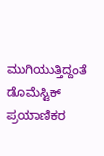ಮುಗಿಯುತ್ತಿದ್ದಂತೆ ಡೊಮೆಸ್ಟಿಕ್ ಪ್ರಯಾಣಿಕರ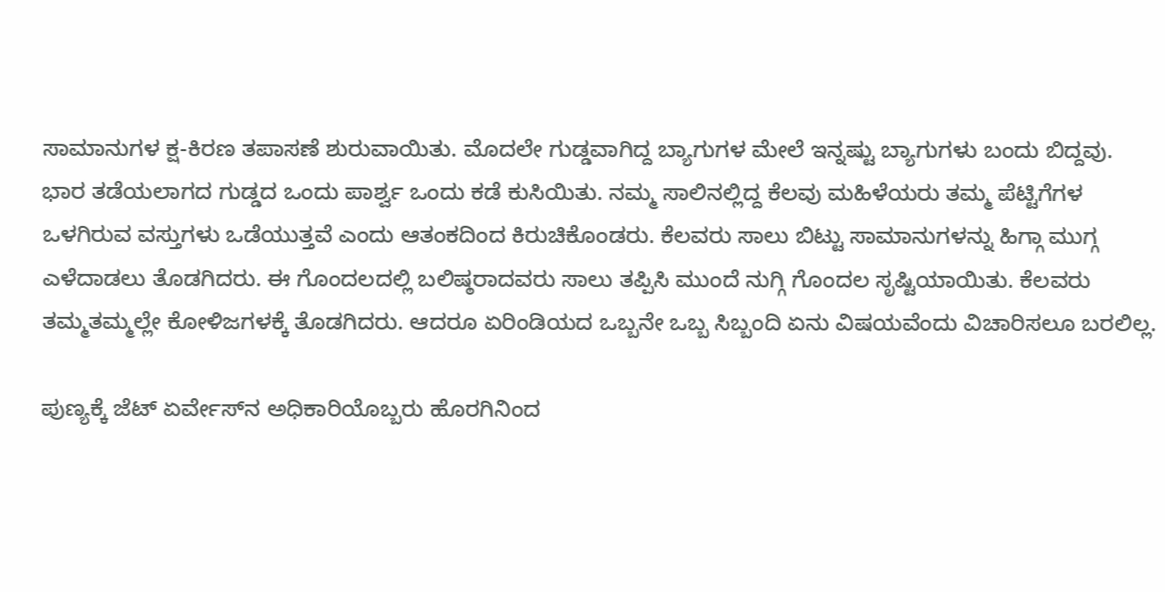ಸಾಮಾನುಗಳ ಕ್ಷ-ಕಿರಣ ತಪಾಸಣೆ ಶುರುವಾಯಿತು. ಮೊದಲೇ ಗುಡ್ಡವಾಗಿದ್ದ ಬ್ಯಾಗುಗಳ ಮೇಲೆ ಇನ್ನಷ್ಟು ಬ್ಯಾಗುಗಳು ಬಂದು ಬಿದ್ದವು. ಭಾರ ತಡೆಯಲಾಗದ ಗುಡ್ಡದ ಒಂದು ಪಾರ್ಶ್ವ ಒಂದು ಕಡೆ ಕುಸಿಯಿತು. ನಮ್ಮ ಸಾಲಿನಲ್ಲಿದ್ದ ಕೆಲವು ಮಹಿಳೆಯರು ತಮ್ಮ ಪೆಟ್ಟಿಗೆಗಳ ಒಳಗಿರುವ ವಸ್ತುಗಳು ಒಡೆಯುತ್ತವೆ ಎಂದು ಆತಂಕದಿಂದ ಕಿರುಚಿಕೊಂಡರು. ಕೆಲವರು ಸಾಲು ಬಿಟ್ಟು ಸಾಮಾನುಗಳನ್ನು ಹಿಗ್ಗಾ ಮುಗ್ಗ ಎಳೆದಾಡಲು ತೊಡಗಿದರು. ಈ ಗೊಂದಲದಲ್ಲಿ ಬಲಿಷ್ಠರಾದವರು ಸಾಲು ತಪ್ಪಿಸಿ ಮುಂದೆ ನುಗ್ಗಿ ಗೊಂದಲ ಸೃಷ್ಟಿಯಾಯಿತು. ಕೆಲವರು ತಮ್ಮತಮ್ಮಲ್ಲೇ ಕೋಳಿಜಗಳಕ್ಕೆ ತೊಡಗಿದರು. ಆದರೂ ಏರಿಂಡಿಯದ ಒಬ್ಬನೇ ಒಬ್ಬ ಸಿಬ್ಬಂದಿ ಏನು ವಿಷಯವೆಂದು ವಿಚಾರಿಸಲೂ ಬರಲಿಲ್ಲ.

ಪುಣ್ಯಕ್ಕೆ ಜೆಟ್ ಏರ್ವೇಸ್‌ನ ಅಧಿಕಾರಿಯೊಬ್ಬರು ಹೊರಗಿನಿಂದ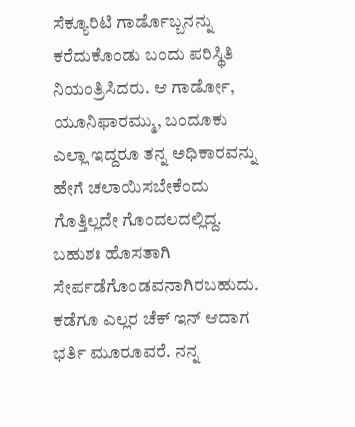ಸೆಕ್ಯೂರಿಟಿ ಗಾರ್ಡೊಬ್ಬನನ್ನು ಕರೆದುಕೊಂಡು ಬಂದು ಪರಿಸ್ಥಿತಿ ನಿಯಂತ್ರಿಸಿದರು. ಆ ಗಾರ್ಡೋ, ಯೂನಿಫಾರಮ್ಮು, ಬಂದೂಕು ಎಲ್ಲಾ ಇದ್ದರೂ ತನ್ನ ಅಧಿಕಾರವನ್ನು ಹೇಗೆ ಚಲಾಯಿಸಬೇಕೆಂದು ಗೊತ್ತಿಲ್ಲದೇ ಗೊಂದಲದಲ್ಲಿದ್ದ. ಬಹುಶಃ ಹೊಸತಾಗಿ ಸೇರ್ಪಡೆಗೊಂಡವನಾಗಿರಬಹುದು. ಕಡೆಗೂ ಎಲ್ಲರ ಚೆಕ್ ಇನ್ ಆದಾಗ ಭರ್ತಿ ಮೂರೂವರೆ. ನನ್ನ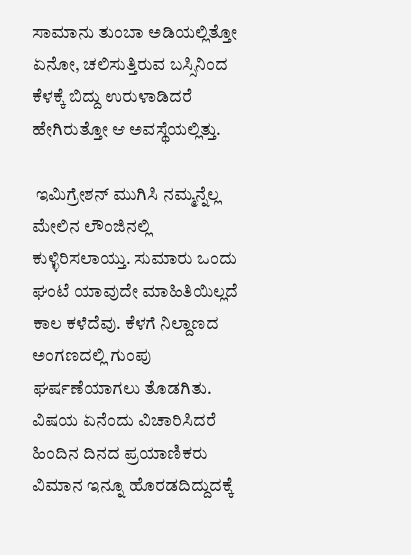ಸಾಮಾನು ತುಂಬಾ ಅಡಿಯಲ್ಲಿತ್ತೋ ಏನೋ, ಚಲಿಸುತ್ತಿರುವ ಬಸ್ಸಿನಿಂದ ಕೆಳಕ್ಕೆ ಬಿದ್ದು ಉರುಳಾಡಿದರೆ ಹೇಗಿರುತ್ತೋ ಆ ಅವಸ್ಥೆಯಲ್ಲಿತ್ತು.

 ಇಮಿಗ್ರೇಶನ್ ಮುಗಿಸಿ ನಮ್ಮನ್ನೆಲ್ಲ ಮೇಲಿನ ಲೌಂಜಿನಲ್ಲಿ ಕುಳ್ಳಿರಿಸಲಾಯ್ತು. ಸುಮಾರು ಒಂದು ಘಂಟೆ ಯಾವುದೇ ಮಾಹಿತಿಯಿಲ್ಲದೆ ಕಾಲ ಕಳೆದೆವು. ಕೆಳಗೆ ನಿಲ್ದಾಣದ ಅಂಗಣದಲ್ಲಿ ಗುಂಪು ಘರ್ಷಣೆಯಾಗಲು ತೊಡಗಿತು. ವಿಷಯ ಏನೆಂದು ವಿಚಾರಿಸಿದರೆ ಹಿಂದಿನ ದಿನದ ಪ್ರಯಾಣಿಕರು ವಿಮಾನ ಇನ್ನೂ ಹೊರಡದಿದ್ದುದಕ್ಕೆ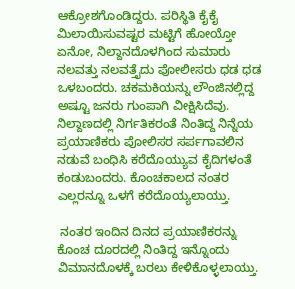ಆಕ್ರೋಶಗೊಂಡಿದ್ದರು. ಪರಿಸ್ಥಿತಿ ಕೈಕೈ ಮಿಲಾಯಿಸುವಷ್ಟರ ಮಟ್ಟಿಗೆ ಹೋಯ್ತೋ ಏನೋ, ನಿಲ್ದಾನದೊಳಗಿಂದ ಸುಮಾರು ನಲವತ್ತು ನಲವತ್ತೈದು ಪೋಲೀಸರು ಧಡ ಧಡ ಒಳಬಂದರು. ಚಕಮಕಿಯನ್ನು ಲೌಂಜಿನಲ್ಲಿದ್ದ ಅಷ್ಟೂ ಜನರು ಗುಂಪಾಗಿ ವೀಕ್ಷಿಸಿದೆವು. ನಿಲ್ದಾಣದಲ್ಲಿ ನಿರ್ಗತಿಕರಂತೆ ನಿಂತಿದ್ದ ನಿನ್ನೆಯ ಪ್ರಯಾಣಿಕರು ಪೋಲಿಸರ ಸರ್ಪಗಾವಲಿನ ನಡುವೆ ಬಂಧಿಸಿ ಕರೆದೊಯ್ಯುವ ಕೈದಿಗಳಂತೆ ಕಂಡುಬಂದರು. ಕೊಂಚಕಾಲದ ನಂತರ ಎಲ್ಲರನ್ನೂ ಒಳಗೆ ಕರೆದೊಯ್ಯಲಾಯ್ತು.

 ನಂತರ ಇಂದಿನ ದಿನದ ಪ್ರಯಾಣಿಕರನ್ನು ಕೊಂಚ ದೂರದಲ್ಲಿ ನಿಂತಿದ್ದ ಇನ್ನೊಂದು ವಿಮಾನದೊಳಕ್ಕೆ ಬರಲು ಕೇಳಿಕೊಳ್ಳಲಾಯ್ತು.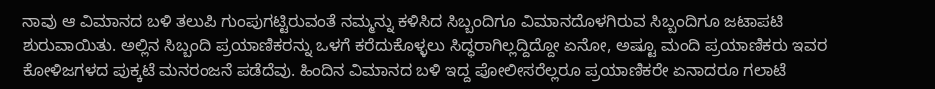ನಾವು ಆ ವಿಮಾನದ ಬಳಿ ತಲುಪಿ ಗುಂಪುಗಟ್ಟಿರುವಂತೆ ನಮ್ಮನ್ನು ಕಳಿಸಿದ ಸಿಬ್ಬಂದಿಗೂ ವಿಮಾನದೊಳಗಿರುವ ಸಿಬ್ಬಂದಿಗೂ ಜಟಾಪಟಿ ಶುರುವಾಯಿತು. ಅಲ್ಲಿನ ಸಿಬ್ಬಂದಿ ಪ್ರಯಾಣಿಕರನ್ನು ಒಳಗೆ ಕರೆದುಕೊಳ್ಳಲು ಸಿದ್ಧರಾಗಿಲ್ಲದ್ದಿದ್ದೋ ಏನೋ, ಅಷ್ಟೂ ಮಂದಿ ಪ್ರಯಾಣಿಕರು ಇವರ ಕೋಳಿಜಗಳದ ಪುಕ್ಕಟೆ ಮನರಂಜನೆ ಪಡೆದೆವು. ಹಿಂದಿನ ವಿಮಾನದ ಬಳಿ ಇದ್ದ ಪೋಲೀಸರೆಲ್ಲರೂ ಪ್ರಯಾಣಿಕರೇ ಏನಾದರೂ ಗಲಾಟೆ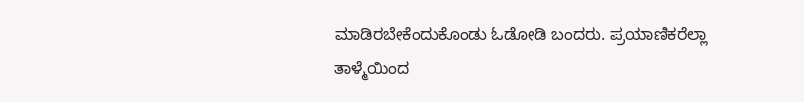ಮಾಡಿರಬೇಕೆಂದುಕೊಂಡು ಓಡೋಡಿ ಬಂದರು. ಪ್ರಯಾಣಿಕರೆಲ್ಲಾ ತಾಳ್ಮೆಯಿಂದ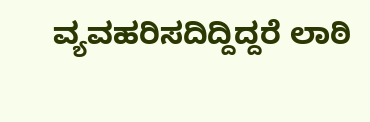ವ್ಯವಹರಿಸದಿದ್ದಿದ್ದರೆ ಲಾಠಿ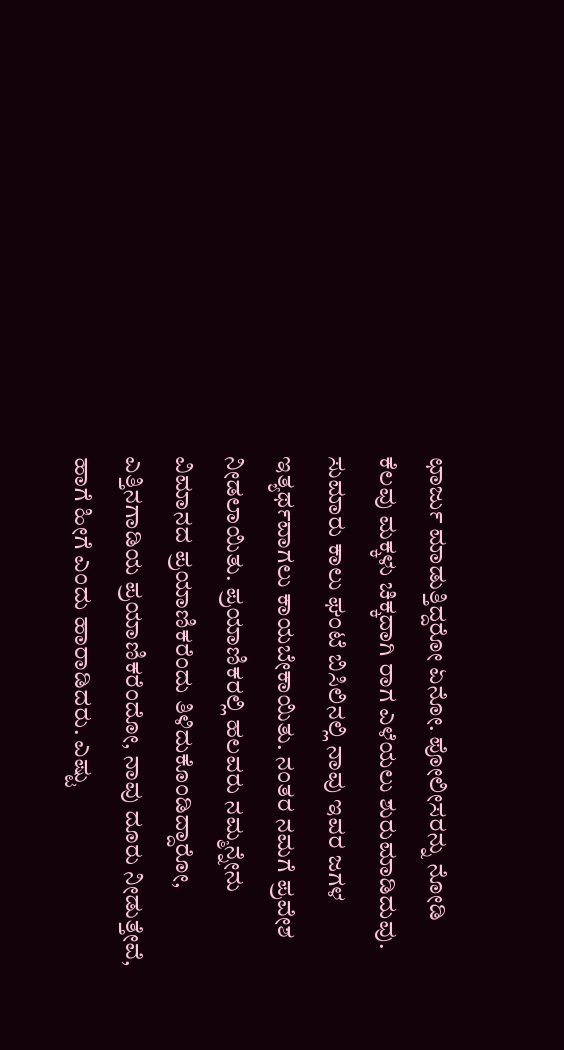ಛಾರ್ಜು ಮಾಡುತ್ತಿದ್ದರೋ ಏನೋ. ಪೋಲೀಸರನ್ನು ನೋಡಿ ಕೆಲವು ಮಕ್ಕಳು ಚಿಕ್ಕದಾಗಿ ರಾಗ ಎಳೆಯಲು ಶುರುಮಾಡಿದುವು. ಸುಮಾರು ಕಾಲು ಘಂಟೆ ಬಿಸಿಲಿನಲ್ಲಿ ನಾವು ಇವರ ಜಗಳ ಇತ್ಯರ್ಥವಾಗಲು ಕಾಯಬೇಕಾಯಿತು. ನಂತರ ನಮಗೆ ಪ್ರವೇಶ ನೀಡಲಾಯಿತು. ಪ್ರಯಾಣಿಕರಲ್ಲಿ ಹಲವರು ನಮ್ಮನ್ನೇನು ವಿಮಾನದ ಪ್ರಯಾಣಿಕರೆಂದು ತಿಳಿದುಕೊಂಡಿದ್ದಾರೋ, ಎತ್ತಿನಗಾಡಿಯ ಪ್ರಯಾಣಿಕರೆಂದೋ, ನಾವು ದೂರು ನೀಡುತ್ತೇವೆ, ಹಾಗೆ ಹೀಗೆ ಎಂದು ಹಾರಾಡಿದರು. ಎಷ್ಟು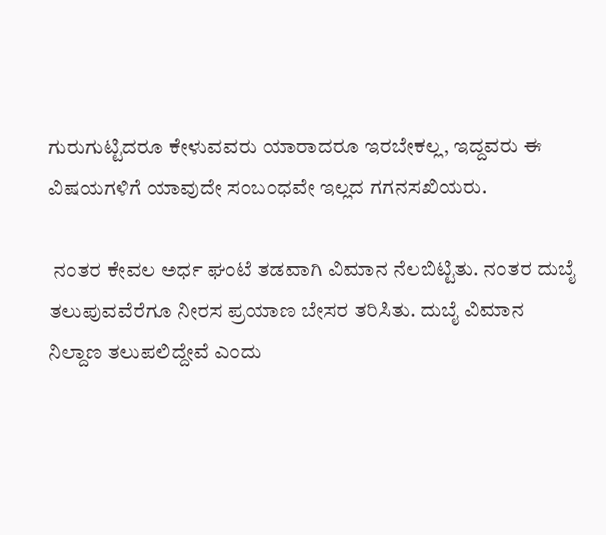ಗುರುಗುಟ್ಟಿದರೂ ಕೇಳುವವರು ಯಾರಾದರೂ ಇರಬೇಕಲ್ಲ, ಇದ್ದವರು ಈ ವಿಷಯಗಳಿಗೆ ಯಾವುದೇ ಸಂಬಂಧವೇ ಇಲ್ಲದ ಗಗನಸಖಿಯರು.

 ನಂತರ ಕೇವಲ ಅರ್ಧ ಘಂಟೆ ತಡವಾಗಿ ವಿಮಾನ ನೆಲಬಿಟ್ಟಿತು. ನಂತರ ದುಬೈ ತಲುಪುವವೆರೆಗೂ ನೀರಸ ಪ್ರಯಾಣ ಬೇಸರ ತರಿಸಿತು. ದುಬೈ ವಿಮಾನ ನಿಲ್ದಾಣ ತಲುಪಲಿದ್ದೇವೆ ಎಂದು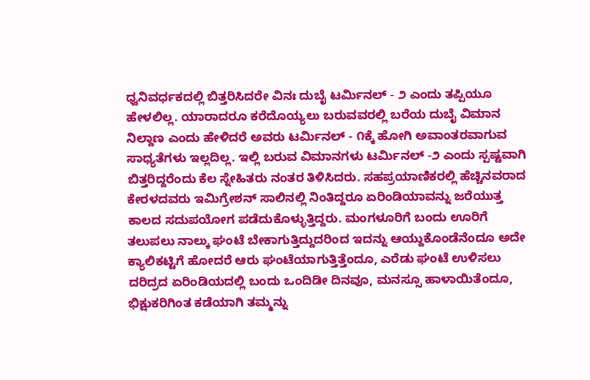ಧ್ವನಿವರ್ಧಕದಲ್ಲಿ ಬಿತ್ತರಿಸಿದರೇ ವಿನಃ ದುಬೈ ಟರ್ಮಿನಲ್ - ೨ ಎಂದು ತಪ್ಪಿಯೂ ಹೇಳಲಿಲ್ಲ. ಯಾರಾದರೂ ಕರೆದೊಯ್ಯಲು ಬರುವವರಲ್ಲಿ ಬರೆಯ ದುಬೈ ವಿಮಾನ ನಿಲ್ದಾಣ ಎಂದು ಹೇಳಿದರೆ ಅವರು ಟರ್ಮಿನಲ್ - ೧ಕ್ಕೆ ಹೋಗಿ ಅವಾಂತರವಾಗುವ ಸಾಧ್ಯತೆಗಳು ಇಲ್ಲದಿಲ್ಲ. ಇಲ್ಲಿ ಬರುವ ವಿಮಾನಗಳು ಟರ್ಮಿನಲ್ -೨ ಎಂದು ಸ್ಪಷ್ಟವಾಗಿ ಬಿತ್ತರಿದ್ದರೆಂದು ಕೆಲ ಸ್ನೇಹಿತರು ನಂತರ ತಿಳಿಸಿದರು. ಸಹಪ್ರಯಾಣಿಕರಲ್ಲಿ ಹೆಚ್ಚಿನವರಾದ ಕೇರಳದವರು ಇಮಿಗ್ರೇಶನ್ ಸಾಲಿನಲ್ಲಿ ನಿಂತಿದ್ದರೂ ಏರಿಂಡಿಯಾವನ್ನು ಜರೆಯುತ್ತ ಕಾಲದ ಸದುಪಯೋಗ ಪಡೆದುಕೊಳ್ಳುತ್ತಿದ್ದರು. ಮಂಗಳೂರಿಗೆ ಬಂದು ಊರಿಗೆ ತಲುಪಲು ನಾಲ್ಕು ಘಂಟೆ ಬೇಕಾಗುತ್ತಿದ್ದುದರಿಂದ ಇದನ್ನು ಆಯ್ದುಕೊಂಡೆನೆಂದೂ ಅದೇ ಕ್ಯಾಲಿಕಟ್ಟಿಗೆ ಹೋದರೆ ಆರು ಘಂಟೆಯಾಗುತ್ತಿತ್ತೆಂದೂ, ಎರೆಡು ಘಂಟೆ ಉಳಿಸಲು ದರಿದ್ರದ ಏರಿಂಡಿಯದಲ್ಲಿ ಬಂದು ಒಂದಿಡೀ ದಿನವೂ, ಮನಸ್ಸೂ ಹಾಳಾಯಿತೆಂದೂ, ಭಿಕ್ಷುಕರಿಗಿಂತ ಕಡೆಯಾಗಿ ತಮ್ಮನ್ನು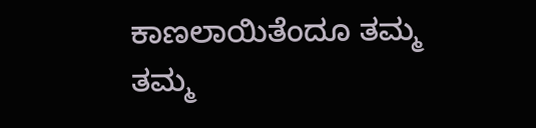ಕಾಣಲಾಯಿತೆಂದೂ ತಮ್ಮ ತಮ್ಮ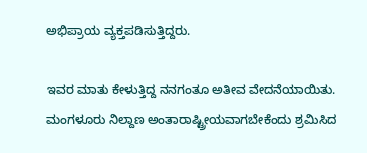ಅಭಿಪ್ರಾಯ ವ್ಯಕ್ತಪಡಿಸುತ್ತಿದ್ದರು.

ಇವರ ಮಾತು ಕೇಳುತ್ತಿದ್ದ ನನಗಂತೂ ಅತೀವ ವೇದನೆಯಾಯಿತು. ಮಂಗಳೂರು ನಿಲ್ದಾಣ ಅಂತಾರಾಷ್ಟ್ರೀಯವಾಗಬೇಕೆಂದು ಶ್ರಮಿಸಿದ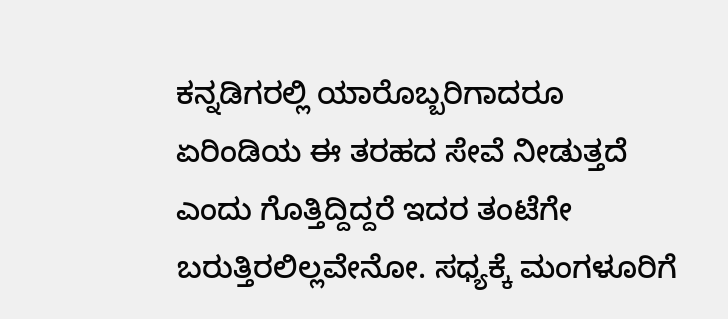ಕನ್ನಡಿಗರಲ್ಲಿ ಯಾರೊಬ್ಬರಿಗಾದರೂ ಏರಿಂಡಿಯ ಈ ತರಹದ ಸೇವೆ ನೀಡುತ್ತದೆ ಎಂದು ಗೊತ್ತಿದ್ದಿದ್ದರೆ ಇದರ ತಂಟೆಗೇ ಬರುತ್ತಿರಲಿಲ್ಲವೇನೋ. ಸಧ್ಯಕ್ಕೆ ಮಂಗಳೂರಿಗೆ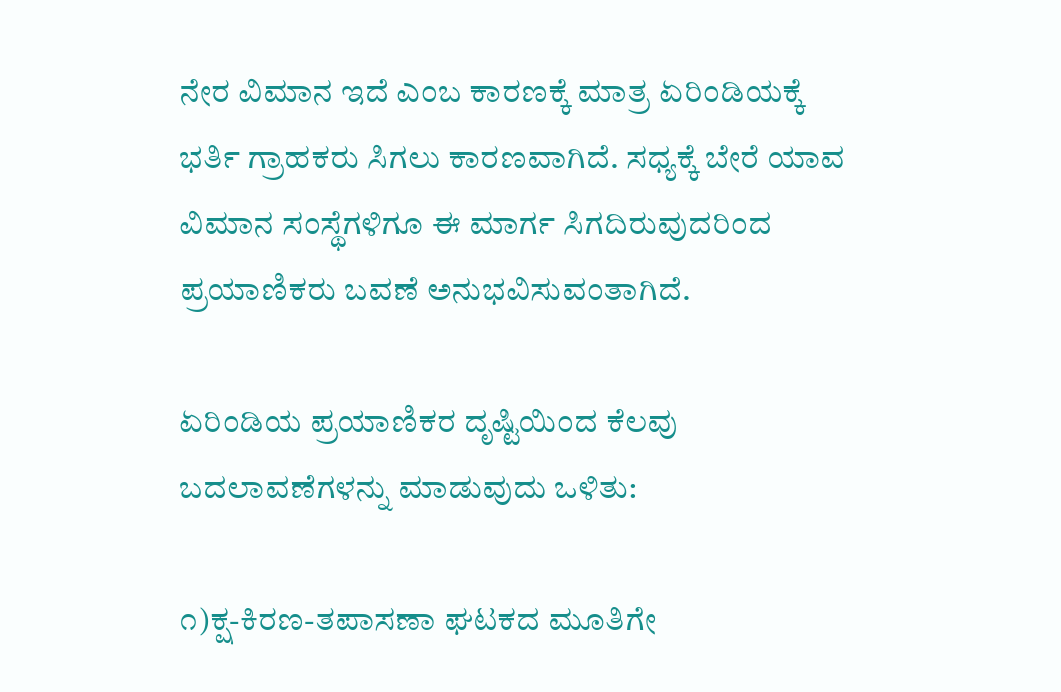ನೇರ ವಿಮಾನ ಇದೆ ಎಂಬ ಕಾರಣಕ್ಕೆ ಮಾತ್ರ ಏರಿಂಡಿಯಕ್ಕೆ ಭರ್ತಿ ಗ್ರಾಹಕರು ಸಿಗಲು ಕಾರಣವಾಗಿದೆ. ಸಧ್ಯಕ್ಕೆ ಬೇರೆ ಯಾವ ವಿಮಾನ ಸಂಸ್ಥೆಗಳಿಗೂ ಈ ಮಾರ್ಗ ಸಿಗದಿರುವುದರಿಂದ ಪ್ರಯಾಣಿಕರು ಬವಣೆ ಅನುಭವಿಸುವಂತಾಗಿದೆ.

ಏರಿಂಡಿಯ ಪ್ರಯಾಣಿಕರ ದೃಷ್ಟಿಯಿಂದ ಕೆಲವು ಬದಲಾವಣೆಗಳನ್ನು ಮಾಡುವುದು ಒಳಿತು:

೧)ಕ್ಷ-ಕಿರಣ-ತಪಾಸಣಾ ಘಟಕದ ಮೂತಿಗೇ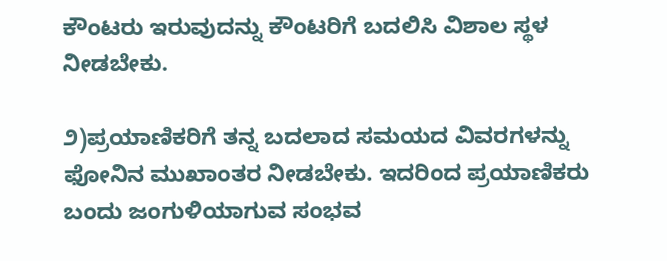ಕೌಂಟರು ಇರುವುದನ್ನು ಕೌಂಟರಿಗೆ ಬದಲಿಸಿ ವಿಶಾಲ ಸ್ಥಳ ನೀಡಬೇಕು.

೨)ಪ್ರಯಾಣಿಕರಿಗೆ ತನ್ನ ಬದಲಾದ ಸಮಯದ ವಿವರಗಳನ್ನು ಫೋನಿನ ಮುಖಾಂತರ ನೀಡಬೇಕು. ಇದರಿಂದ ಪ್ರಯಾಣಿಕರು ಬಂದು ಜಂಗುಳಿಯಾಗುವ ಸಂಭವ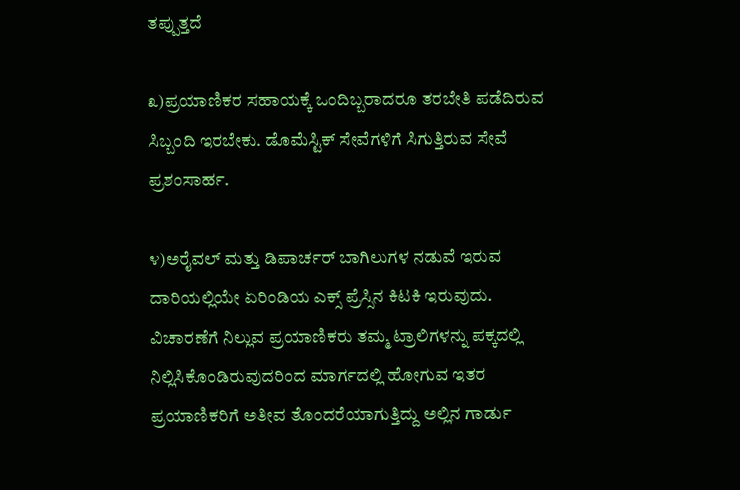ತಪ್ಪುತ್ತದೆ

೩)ಪ್ರಯಾಣಿಕರ ಸಹಾಯಕ್ಕೆ ಒಂದಿಬ್ಬರಾದರೂ ತರಬೇತಿ ಪಡೆದಿರುವ ಸಿಬ್ಬಂದಿ ಇರಬೇಕು. ಡೊಮೆಸ್ಟಿಕ್ ಸೇವೆಗಳಿಗೆ ಸಿಗುತ್ತಿರುವ ಸೇವೆ ಪ್ರಶಂಸಾರ್ಹ.

೪)ಅರೈವಲ್ ಮತ್ತು ಡಿಪಾರ್ಚರ್ ಬಾಗಿಲುಗಳ ನಡುವೆ ಇರುವ ದಾರಿಯಲ್ಲಿಯೇ ಏರಿಂಡಿಯ ಎಕ್ಸ್ ಪ್ರೆಸ್ಸಿನ ಕಿಟಕಿ ಇರುವುದು. ವಿಚಾರಣೆಗೆ ನಿಲ್ಲುವ ಪ್ರಯಾಣಿಕರು ತಮ್ಮ ಟ್ರಾಲಿಗಳನ್ನು ಪಕ್ಕದಲ್ಲಿ ನಿಲ್ಲಿಸಿಕೊಂಡಿರುವುದರಿಂದ ಮಾರ್ಗದಲ್ಲಿ ಹೋಗುವ ಇತರ ಪ್ರಯಾಣಿಕರಿಗೆ ಅತೀವ ತೊಂದರೆಯಾಗುತ್ತಿದ್ದು ಅಲ್ಲಿನ ಗಾರ್ಡು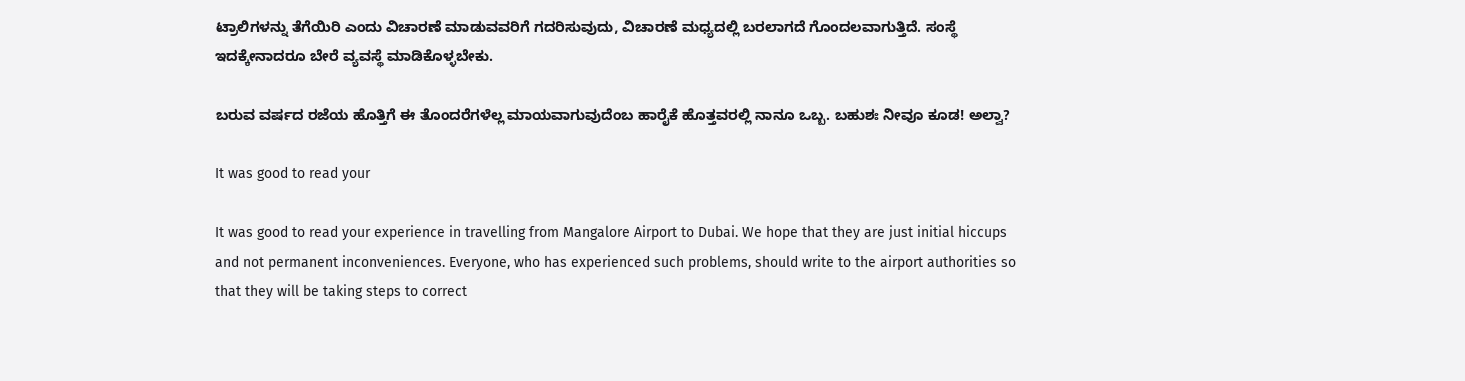ಟ್ರಾಲಿಗಳನ್ನು ತೆಗೆಯಿರಿ ಎಂದು ವಿಚಾರಣೆ ಮಾಡುವವರಿಗೆ ಗದರಿಸುವುದು, ವಿಚಾರಣೆ ಮಧ್ಯದಲ್ಲಿ ಬರಲಾಗದೆ ಗೊಂದಲವಾಗುತ್ತಿದೆ. ಸಂಸ್ಥೆ ಇದಕ್ಕೇನಾದರೂ ಬೇರೆ ವ್ಯವಸ್ಥೆ ಮಾಡಿಕೊಳ್ಳಬೇಕು.

ಬರುವ ವರ್ಷದ ರಜೆಯ ಹೊತ್ತಿಗೆ ಈ ತೊಂದರೆಗಳೆಲ್ಲ ಮಾಯವಾಗುವುದೆಂಬ ಹಾರೈಕೆ ಹೊತ್ತವರಲ್ಲಿ ನಾನೂ ಒಬ್ಬ. ಬಹುಶಃ ನೀವೂ ಕೂಡ! ಅಲ್ವಾ?

It was good to read your

It was good to read your experience in travelling from Mangalore Airport to Dubai. We hope that they are just initial hiccups and not permanent inconveniences. Everyone, who has experienced such problems, should write to the airport authorities so that they will be taking steps to correct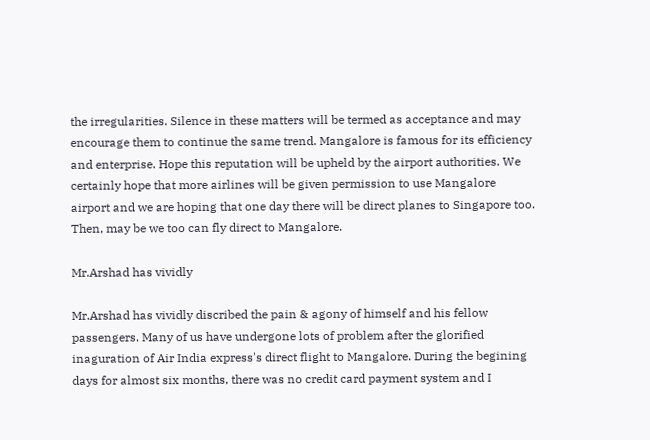the irregularities. Silence in these matters will be termed as acceptance and may encourage them to continue the same trend. Mangalore is famous for its efficiency and enterprise. Hope this reputation will be upheld by the airport authorities. We certainly hope that more airlines will be given permission to use Mangalore airport and we are hoping that one day there will be direct planes to Singapore too. Then, may be we too can fly direct to Mangalore.

Mr.Arshad has vividly

Mr.Arshad has vividly discribed the pain & agony of himself and his fellow passengers. Many of us have undergone lots of problem after the glorified inaguration of Air India express's direct flight to Mangalore. During the begining days for almost six months, there was no credit card payment system and I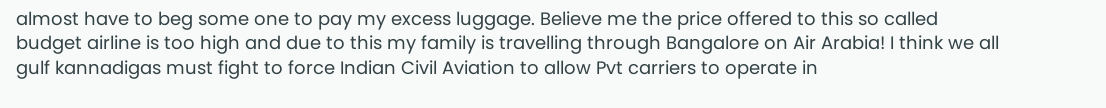almost have to beg some one to pay my excess luggage. Believe me the price offered to this so called budget airline is too high and due to this my family is travelling through Bangalore on Air Arabia! I think we all gulf kannadigas must fight to force Indian Civil Aviation to allow Pvt carriers to operate in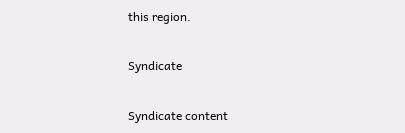this region.

Syndicate

Syndicate content